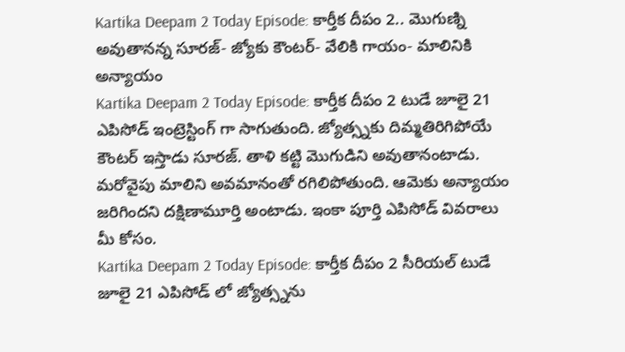Kartika Deepam 2 Today Episode: కార్తీక దీపం 2.. మొగుణ్ని అవుతానన్న సూరజ్- జ్యోకు కౌంటర్- వేలికి గాయం- మాలినికి అన్యాయం
Kartika Deepam 2 Today Episode: కార్తీక దీపం 2 టుడే జూలై 21 ఎపిసోడ్ ఇంట్రెస్టింగ్ గా సాగుతుంది. జ్యోత్స్నకు దిమ్మతిరిగిపోయే కౌంటర్ ఇస్తాడు సూరజ్. తాళి కట్టి మొగుడిని అవుతానంటాడు. మరోవైపు మాలిని అవమానంతో రగిలిపోతుంది. ఆమెకు అన్యాయం జరిగిందని దక్షిణామూర్తి అంటాడు. ఇంకా పూర్తి ఎపిసోడ్ వివరాలు మీ కోసం.
Kartika Deepam 2 Today Episode: కార్తీక దీపం 2 సీరియల్ టుడే జూలై 21 ఎపిసోడ్ లో జ్యోత్స్నను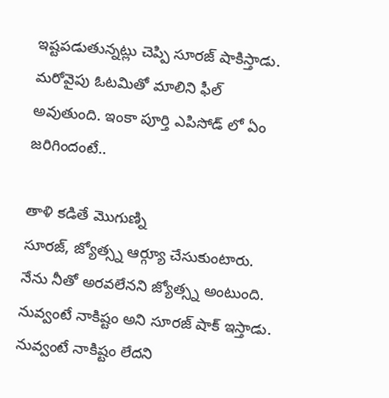ఇష్టపడుతున్నట్లు చెప్పి సూరజ్ షాకిస్తాడు. మరోవైపు ఓటమితో మాలిని ఫీల్ అవుతుంది. ఇంకా పూర్తి ఎపిసోడ్ లో ఏం జరిగిందంటే..

తాళి కడితే మొగుణ్ని
సూరజ్, జ్యోత్స్న ఆర్గ్యూ చేసుకుంటారు. నేను నీతో అరవలేనని జ్యోత్స్న అంటుంది. నువ్వంటే నాకిష్టం అని సూరజ్ షాక్ ఇస్తాడు. నువ్వంటే నాకిష్టం లేదని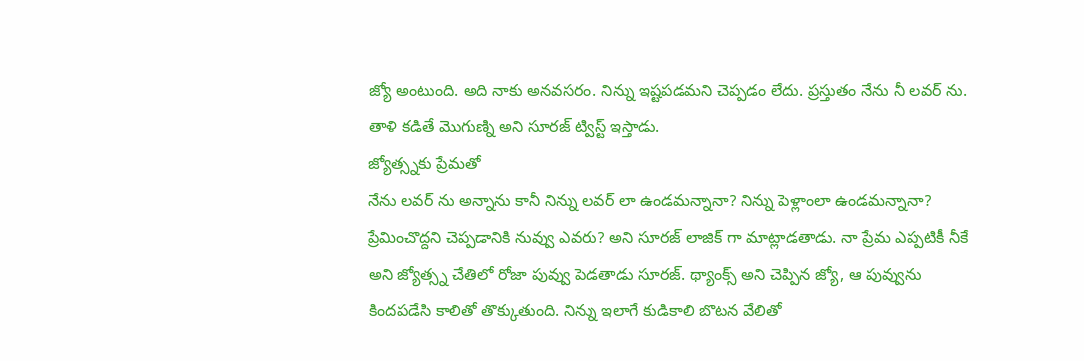జ్యో అంటుంది. అది నాకు అనవసరం. నిన్ను ఇష్టపడమని చెప్పడం లేదు. ప్రస్తుతం నేను నీ లవర్ ను. తాళి కడితే మొగుణ్ని అని సూరజ్ ట్విస్ట్ ఇస్తాడు.
జ్యోత్స్నకు ప్రేమతో
నేను లవర్ ను అన్నాను కానీ నిన్ను లవర్ లా ఉండమన్నానా? నిన్ను పెళ్లాంలా ఉండమన్నానా? ప్రేమించొద్దని చెప్పడానికి నువ్వు ఎవరు? అని సూరజ్ లాజిక్ గా మాట్లాడతాడు. నా ప్రేమ ఎప్పటికీ నీకే అని జ్యోత్స్న చేతిలో రోజా పువ్వు పెడతాడు సూరజ్. థ్యాంక్స్ అని చెప్పిన జ్యో, ఆ పువ్వును కిందపడేసి కాలితో తొక్కుతుంది. నిన్ను ఇలాగే కుడికాలి బొటన వేలితో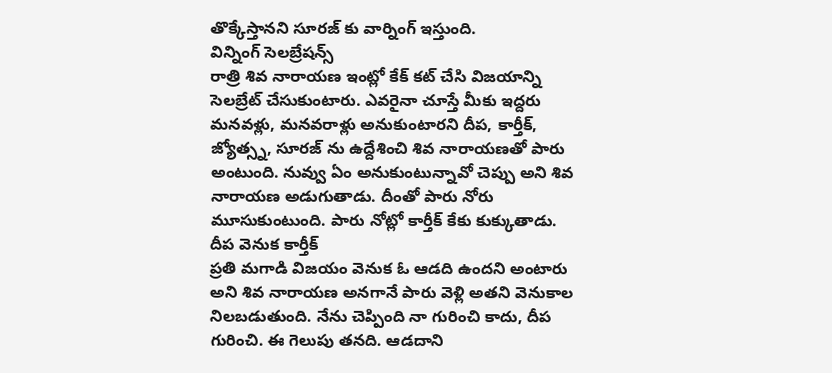తొక్కేస్తానని సూరజ్ కు వార్నింగ్ ఇస్తుంది.
విన్నింగ్ సెలబ్రేషన్స్
రాత్రి శివ నారాయణ ఇంట్లో కేక్ కట్ చేసి విజయాన్ని సెలబ్రేట్ చేసుకుంటారు. ఎవరైనా చూస్తే మీకు ఇద్దరు మనవళ్లు, మనవరాళ్లు అనుకుంటారని దీప, కార్తీక్, జ్యోత్స్న, సూరజ్ ను ఉద్దేశించి శివ నారాయణతో పారు అంటుంది. నువ్వు ఏం అనుకుంటున్నావో చెప్పు అని శివ నారాయణ అడుగుతాడు. దీంతో పారు నోరు మూసుకుంటుంది. పారు నోట్లో కార్తీక్ కేకు కుక్కుతాడు.
దీప వెనుక కార్తీక్
ప్రతి మగాడి విజయం వెనుక ఓ ఆడది ఉందని అంటారు అని శివ నారాయణ అనగానే పారు వెళ్లి అతని వెనుకాల నిలబడుతుంది. నేను చెప్పింది నా గురించి కాదు, దీప గురించి. ఈ గెలుపు తనది. ఆడదాని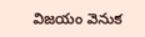విజయం వెనుక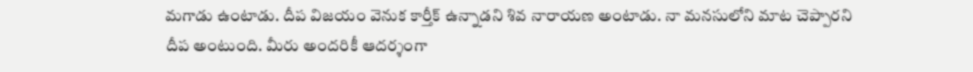మగాడు ఉంటాడు. దీప విజయం వెనుక కార్తీక్ ఉన్నాడని శివ నారాయణ అంటాడు. నా మనసులోని మాట చెప్పారని దీప అంటుంది. మీరు అందరికీ ఆదర్శంగా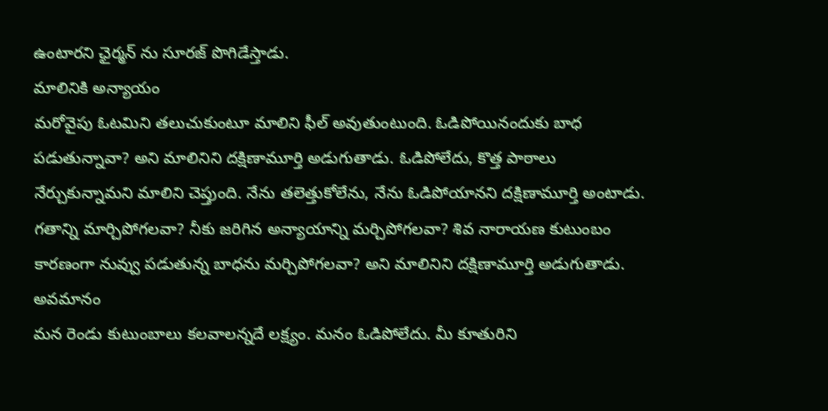ఉంటారని ఛైర్మన్ ను సూరజ్ పొగిడేస్తాడు.
మాలినికి అన్యాయం
మరోవైపు ఓటమిని తలుచుకుంటూ మాలిని ఫీల్ అవుతుంటుంది. ఓడిపోయినందుకు బాధ పడుతున్నావా? అని మాలినిని దక్షిణామూర్తి అడుగుతాడు. ఓడిపోలేదు, కొత్త పాఠాలు నేర్చుకున్నామని మాలిని చెప్తుంది. నేను తలెత్తుకోలేను, నేను ఓడిపోయానని దక్షిణామూర్తి అంటాడు. గతాన్ని మార్చిపోగలవా? నీకు జరిగిన అన్యాయాన్ని మర్చిపోగలవా? శివ నారాయణ కుటుంబం కారణంగా నువ్వు పడుతున్న బాధను మర్చిపోగలవా? అని మాలినిని దక్షిణామూర్తి అడుగుతాడు.
అవమానం
మన రెండు కుటుంబాలు కలవాలన్నదే లక్ష్యం. మనం ఓడిపోలేదు. మీ కూతురిని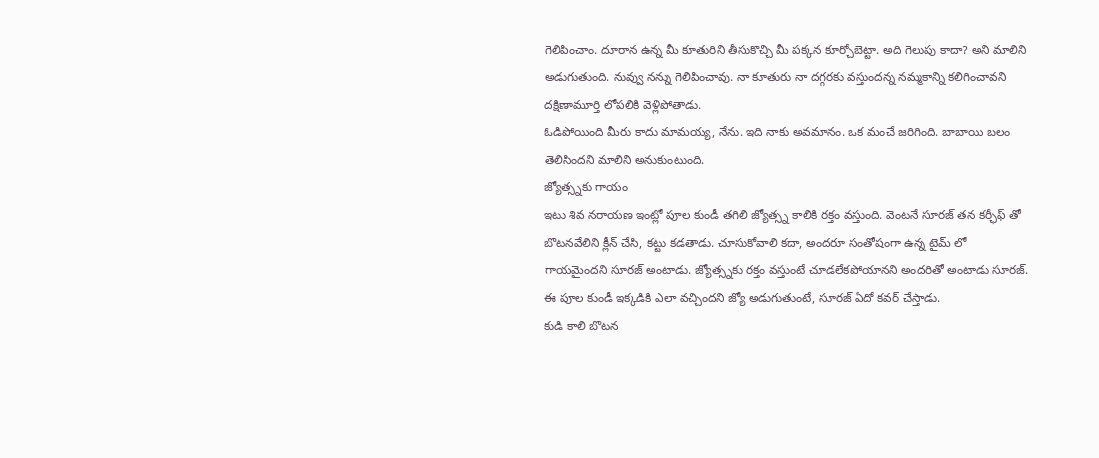గెలిపించాం. దూరాన ఉన్న మీ కూతురిని తీసుకొచ్చి మీ పక్కన కూర్చోబెట్టా. అది గెలుపు కాదా? అని మాలిని అడుగుతుంది. నువ్వు నన్ను గెలిపించావు. నా కూతురు నా దగ్గరకు వస్తుందన్న నమ్మకాన్ని కలిగించావని దక్షిణామూర్తి లోపలికి వెళ్లిపోతాడు.
ఓడిపోయింది మీరు కాదు మామయ్య, నేను. ఇది నాకు అవమానం. ఒక మంచే జరిగింది. బాబాయి బలం తెలిసిందని మాలిని అనుకుంటుంది.
జ్యోత్స్నకు గాయం
ఇటు శివ నరాయణ ఇంట్లో పూల కుండీ తగిలి జ్యోత్స్న కాలికి రక్తం వస్తుంది. వెంటనే సూరజ్ తన కర్ఛీఫ్ తో బొటనవేలిని క్లీన్ చేసి, కట్టు కడతాడు. చూసుకోవాలి కదా, అందరూ సంతోషంగా ఉన్న టైమ్ లో గాయమైందని సూరజ్ అంటాడు. జ్యోత్స్నకు రక్తం వస్తుంటే చూడలేకపోయానని అందరితో అంటాడు సూరజ్. ఈ పూల కుండీ ఇక్కడికి ఎలా వచ్చిందని జ్యో అడుగుతుంటే, సూరజ్ ఏదో కవర్ చేస్తాడు.
కుడి కాలి బొటన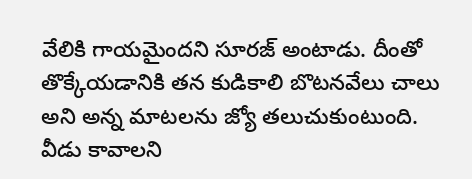వేలికి గాయమైందని సూరజ్ అంటాడు. దీంతో తొక్కేయడానికి తన కుడికాలి బొటనవేలు చాలు అని అన్న మాటలను జ్యో తలుచుకుంటుంది. వీడు కావాలని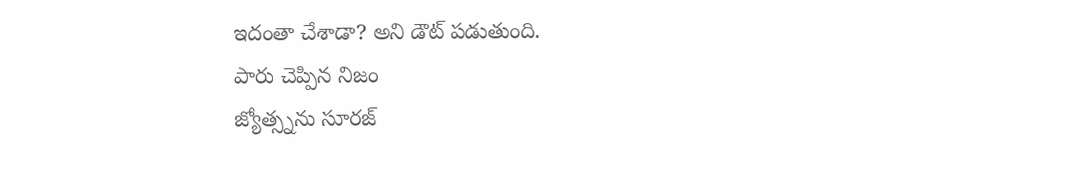ఇదంతా చేశాడా? అని డౌట్ పడుతుంది.
పారు చెప్పిన నిజం
జ్యోత్స్నను సూరజ్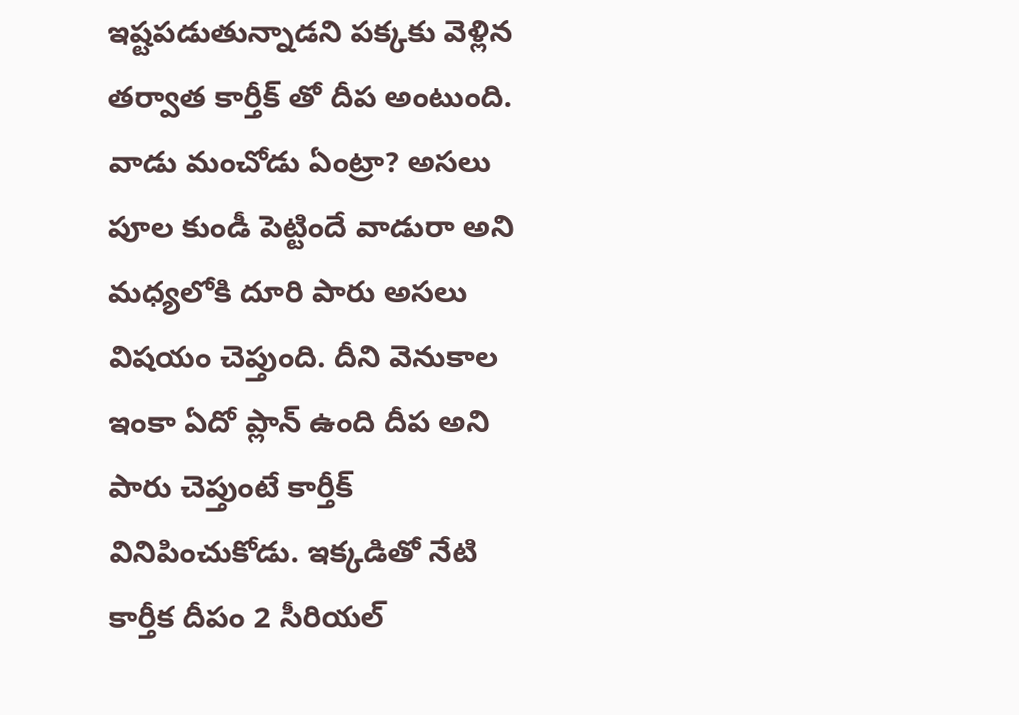ఇష్టపడుతున్నాడని పక్కకు వెళ్లిన తర్వాత కార్తీక్ తో దీప అంటుంది. వాడు మంచోడు ఏంట్రా? అసలు పూల కుండీ పెట్టిందే వాడురా అని మధ్యలోకి దూరి పారు అసలు విషయం చెప్తుంది. దీని వెనుకాల ఇంకా ఏదో ప్లాన్ ఉంది దీప అని పారు చెప్తుంటే కార్తీక్ వినిపించుకోడు. ఇక్కడితో నేటి కార్తీక దీపం 2 సీరియల్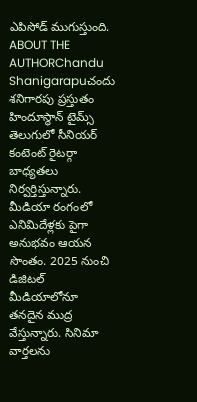ఎపిసోడ్ ముగుస్తుంది.
ABOUT THE AUTHORChandu Shanigarapuచందు శనిగారపు ప్రస్తుతం హిందూస్థాన్ టైమ్స్ తెలుగులో సీనియర్ కంటెంట్ రైటర్గా బాధ్యతలు నిర్వర్తిస్తున్నారు. మీడియా రంగంలో ఎనిమిదేళ్లకు పైగా అనుభవం ఆయన సొంతం. 2025 నుంచి డిజిటల్ మీడియాలోనూ తనదైన ముద్ర వేస్తున్నారు. సినిమా వార్తలను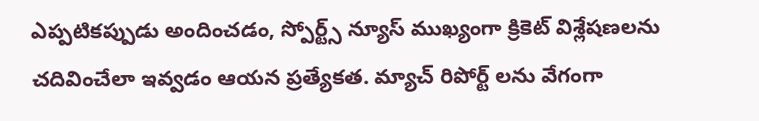ఎప్పటికప్పుడు అందించడం, స్పోర్ట్స్ న్యూస్ ముఖ్యంగా క్రికెట్ విశ్లేషణలను చదివించేలా ఇవ్వడం ఆయన ప్రత్యేకత. మ్యాచ్ రిపోర్ట్ లను వేగంగా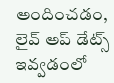అందించడం, లైవ్ అప్ డేట్స్ ఇవ్వడంలో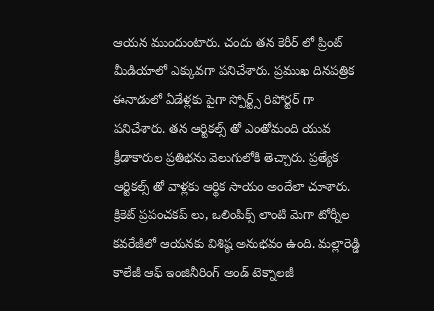ఆయన ముందుంటారు. చందు తన కెరీర్ లో ప్రింట్ మీడియాలో ఎక్కువగా పనిచేశారు. ప్రముఖ దినపత్రిక ఈనాడులో ఏడేళ్లకు పైగా స్పోర్ట్స్ రిపోర్టర్ గా పనిచేశారు. తన ఆర్టికల్స్ తో ఎంతోమంది యువ క్రీడాకారుల ప్రతిభను వెలుగులోకి తెచ్చారు. ప్రత్యేక ఆర్టికల్స్ తో వాళ్లకు ఆర్థిక సాయం అందేలా చూశారు. క్రికెట్ ప్రపంచకప్ లు, ఒలింపిక్స్ లాంటి మెగా టోర్నీల కవరేజీలో ఆయనకు విశిష్ఠ అనుభవం ఉంది. మల్లారెడ్డి కాలేజీ ఆఫ్ ఇంజినీరింగ్ అండ్ టెక్నాలజీ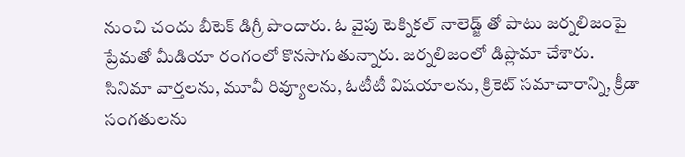నుంచి చందు బీటెక్ డిగ్రీ పొందారు. ఓ వైపు టెక్నికల్ నాలెడ్జ్ తో పాటు జర్నలిజంపై ప్రేమతో మీడియా రంగంలో కొనసాగుతున్నారు. జర్నలిజంలో డిప్లొమా చేశారు. సినిమా వార్తలను, మూవీ రివ్యూలను, ఓటీటీ విషయాలను, క్రికెట్ సమాచారాన్ని, క్రీడా సంగతులను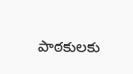పాఠకులకు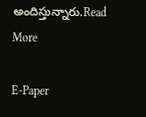అందిస్తున్నారు.Read More

E-Paper